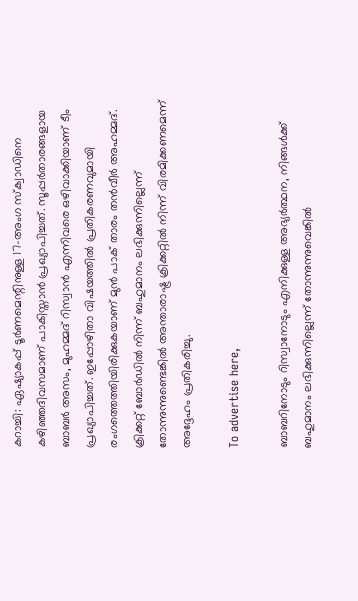കറാച്ചി: ഏഷ്യാകപ്പ് ടൂര്‍ണമെന്റിനുള്ള 17-അംഗ സ്‌ക്വാഡിനെ കഴിഞ്ഞദിവസമാണ് പാകിസ്താന്‍ പ്രഖ്യാപിച്ചത്. സൂപ്പര്‍താരങ്ങളായ ബാബര്‍ അസം, മുഹമ്മദ് റിസ്വാന്‍ എന്നിവരെ ഒഴിവാക്കിയാണ് ടീം പ്രഖ്യാപിച്ചത്. ഇപ്പോഴിതാ വിഷയത്തിൽ പ്രതികരണവുമായി രംഗത്തെത്തിയിരിക്കുകയാണ് മുൻ പാക് താരം തൻവീർ അഹമ്മദ്. ക്രിക്കറ്റ് ബോർഡിൽ നിന്ന് ബഹുമാനം ലഭിക്കുന്നില്ലെന്ന് തോന്നുന്നുണ്ടെങ്കിൽ അന്താരാഷ്ട്ര ക്രിക്കറ്റിൽ നിന്ന് വിരമിക്കണമെന്ന് അദ്ദേഹം പ്രതികരിച്ചു.

To advertise here,

ബാബറിനോടും റിസ്വാനോടും എനിക്കുള്ള അഭ്യർത്ഥന, നിങ്ങൾക്ക് ബഹുമാനം ലഭിക്കുന്നില്ലെന്ന് തോന്നുന്നുവെങ്കിൽ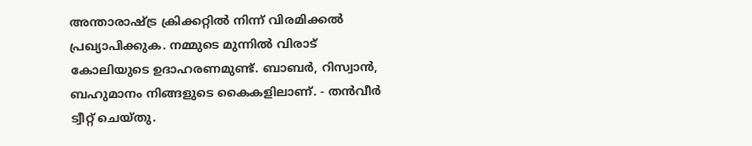അന്താരാഷ്ട്ര ക്രിക്കറ്റിൽ നിന്ന് വിരമിക്കൽ പ്രഖ്യാപിക്കുക. നമ്മുടെ മുന്നിൽ വിരാട് കോലിയുടെ ഉദാഹരണമുണ്ട്. ബാബർ, റിസ്വാൻ, ബഹുമാനം നിങ്ങളുടെ കൈകളിലാണ്. - തൻവീർ ട്വീറ്റ് ചെയ്തു.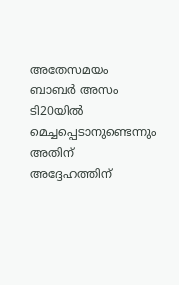അതേസമയം ബാബർ അസം ടി20യിൽ മെച്ചപ്പെടാനുണ്ടെന്നും അതിന് അദ്ദേഹത്തിന്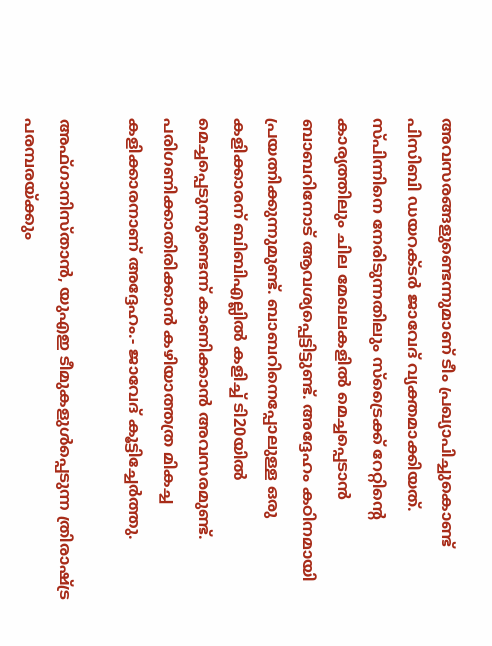അവസരങ്ങളുണ്ടെന്നുമാണ് ടീം പ്രഖ്യാപിച്ചുകൊണ്ട് പിസിബി ഡയറക്ടർ ജാവേദ് വ്യക്തമാക്കിയത്. സ്പിന്നിനെ നേരിടുന്നതിലും സ്ട്രൈക്ക് റേറ്റിന്റെ കാര്യത്തിലും ചില മേഖലകളിൽ മെച്ചപ്പെടാൻ ബാബറിനോട് ആവശ്യപ്പെട്ടിട്ടുണ്ട്. അദ്ദേഹം കഠിനമായി പ്രയത്നിക്കുന്നുമുണ്ട്. ബാബറിനെപ്പോലുള്ള ഒരു കളിക്കാരന് ബിബിഎല്ലിൽ കളിച്ച് ടി20യിൽ മെച്ചപ്പെടുന്നുണ്ടെന്ന് കാണിക്കാൻ അവസരമുണ്ട്. പരിഗണിക്കാതിരിക്കാൻ കഴിയാത്തത്ര മികച്ച കളിക്കാരനാണ് അദ്ദേഹം.- ജാവേദ് കൂട്ടിച്ചേർത്തു.

അഫ്ഗാനിസ്താന്‍, യുഎഇ ടീമുകളുള്‍പ്പെടുന്ന ത്രിരാഷ്ട്ര പരമ്പരയ്ക്കും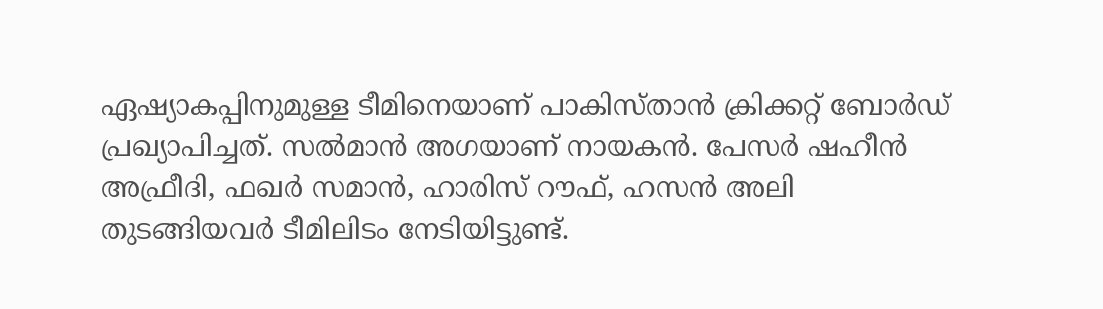ഏഷ്യാകപ്പിനുമുള്ള ടീമിനെയാണ് പാകിസ്താന്‍ ക്രിക്കറ്റ് ബോര്‍ഡ് പ്രഖ്യാപിച്ചത്. സല്‍മാന്‍ അഗയാണ് നായകന്‍. പേസര്‍ ഷഹീന്‍ അഫ്രീദി, ഫഖര്‍ സമാന്‍, ഹാരിസ് റൗഫ്, ഹസന്‍ അലി തുടങ്ങിയവര്‍ ടീമിലിടം നേടിയിട്ടുണ്ട്.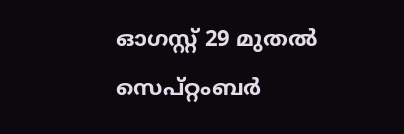ഓഗസ്റ്റ് 29 മുതല്‍ സെപ്റ്റംബര്‍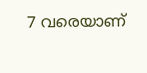7 വരെയാണ്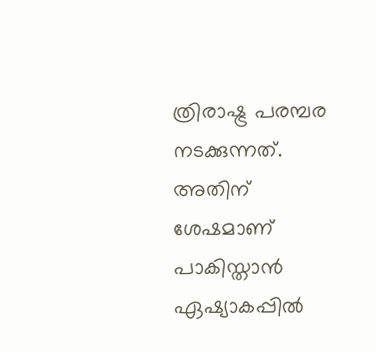ത്രിരാഷ്ട്ര പരമ്പര നടക്കുന്നത്. അതിന് ശേഷമാണ് പാകിസ്താന്‍ ഏഷ്യാകപ്പില്‍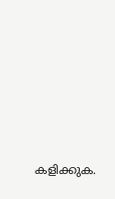കളിക്കുക.